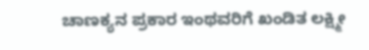ಚಾಣಕ್ಯನ ಪ್ರಕಾರ ಇಂಥವರಿಗೆ ಖಂಡಿತ ಲಕ್ಷ್ಮೀ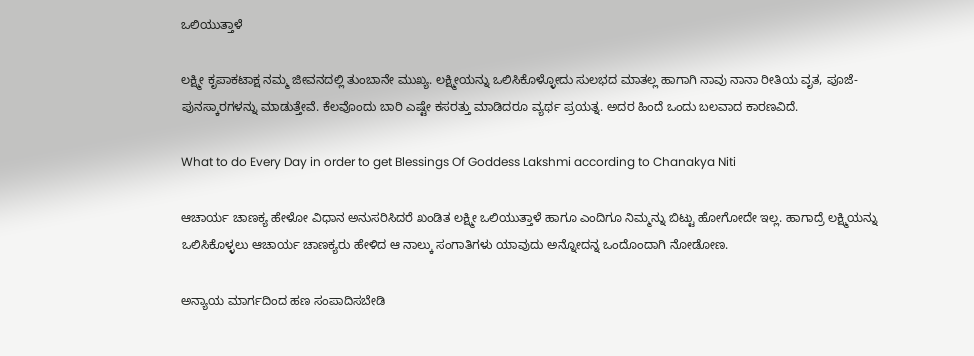ಒಲಿಯುತ್ತಾಳೆ

ಲಕ್ಷ್ಮೀ ಕೃಪಾಕಟಾಕ್ಷ ನಮ್ಮ ಜೀವನದಲ್ಲಿ ತುಂಬಾನೇ ಮುಖ್ಯ. ಲಕ್ಷ್ಮೀಯನ್ನು ಒಲಿಸಿಕೊಳ್ಳೋದು ಸುಲಭದ ಮಾತಲ್ಲ ಹಾಗಾಗಿ ನಾವು ನಾನಾ ರೀತಿಯ ವೃತ, ಪೂಜೆ-ಪುನಸ್ಕಾರಗಳನ್ನು ಮಾಡುತ್ತೇವೆ. ಕೆಲವೊಂದು ಬಾರಿ ಎಷ್ಟೇ ಕಸರತ್ತು ಮಾಡಿದರೂ ವ್ಯರ್ಥ ಪ್ರಯತ್ನ. ಅದರ ಹಿಂದೆ ಒಂದು ಬಲವಾದ ಕಾರಣವಿದೆ.

What to do Every Day in order to get Blessings Of Goddess Lakshmi according to Chanakya Niti

ಆಚಾರ್ಯ ಚಾಣಕ್ಯ ಹೇಳೋ ವಿಧಾನ ಅನುಸರಿಸಿದರೆ ಖಂಡಿತ ಲಕ್ಷ್ಮೀ ಒಲಿಯುತ್ತಾಳೆ ಹಾಗೂ ಎಂದಿಗೂ ನಿಮ್ಮನ್ನು ಬಿಟ್ಟು ಹೋಗೋದೇ ಇಲ್ಲ. ಹಾಗಾದ್ರೆ ಲಕ್ಷ್ಮಿಯನ್ನು ಒಲಿಸಿಕೊಳ್ಳಲು ಆಚಾರ್ಯ ಚಾಣಕ್ಯರು ಹೇಳಿದ ಆ ನಾಲ್ಕು ಸಂಗಾತಿಗಳು ಯಾವುದು ಅನ್ನೋದನ್ನ ಒಂದೊಂದಾಗಿ ನೋಡೋಣ.

ಅನ್ಯಾಯ ಮಾರ್ಗದಿಂದ ಹಣ ಸಂಪಾದಿಸಬೇಡಿ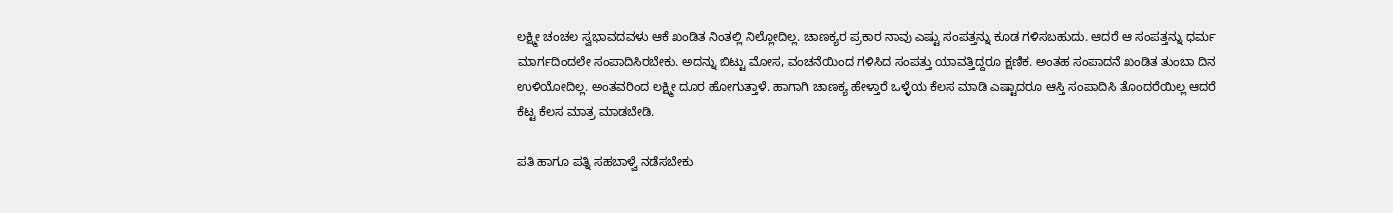ಲಕ್ಷ್ಮೀ ಚಂಚಲ ಸ್ವಭಾವದವಳು ಆಕೆ ಖಂಡಿತ ನಿಂತಲ್ಲಿ ನಿಲ್ಲೋದಿಲ್ಲ. ಚಾಣಕ್ಯರ ಪ್ರಕಾರ ನಾವು ಎಷ್ಟು ಸಂಪತ್ತನ್ನು ಕೂಡ ಗಳಿಸಬಹುದು. ಆದರೆ ಆ ಸಂಪತ್ತನ್ನು ಧರ್ಮ ಮಾರ್ಗದಿಂದಲೇ ಸಂಪಾದಿಸಿರಬೇಕು. ಅದನ್ನು ಬಿಟ್ಟು ಮೋಸ, ವಂಚನೆಯಿಂದ ಗಳಿಸಿದ ಸಂಪತ್ತು ಯಾವತ್ತಿದ್ದರೂ ಕ್ಷಣಿಕ. ಅಂತಹ ಸಂಪಾದನೆ ಖಂಡಿತ ತುಂಬಾ ದಿನ ಉಳಿಯೋದಿಲ್ಲ. ಅಂತವರಿಂದ ಲಕ್ಷ್ಮೀ ದೂರ ಹೋಗುತ್ತಾಳೆ. ಹಾಗಾಗಿ ಚಾಣಕ್ಯ ಹೇಳ್ತಾರೆ ಒಳ್ಳೆಯ ಕೆಲಸ ಮಾಡಿ ಎಷ್ಟಾದರೂ ಆಸ್ತಿ ಸಂಪಾದಿಸಿ ತೊಂದರೆಯಿಲ್ಲ ಆದರೆ ಕೆಟ್ಟ ಕೆಲಸ ಮಾತ್ರ ಮಾಡಬೇಡಿ.

ಪತಿ ಹಾಗೂ ಪತ್ನಿ ಸಹಬಾಳ್ವೆ ನಡೆಸಬೇಕು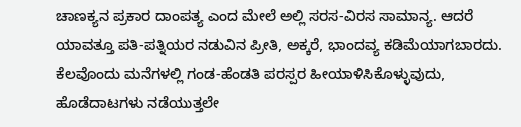ಚಾಣಕ್ಯನ ಪ್ರಕಾರ ದಾಂಪತ್ಯ ಎಂದ ಮೇಲೆ ಅಲ್ಲಿ ಸರಸ-ವಿರಸ ಸಾಮಾನ್ಯ. ಆದರೆ ಯಾವತ್ತೂ ಪತಿ-ಪತ್ನಿಯರ ನಡುವಿನ ಪ್ರೀತಿ, ಅಕ್ಕರೆ, ಭಾಂದವ್ಯ ಕಡಿಮೆಯಾಗಬಾರದು. ಕೆಲವೊಂದು ಮನೆಗಳಲ್ಲಿ ಗಂಡ-ಹೆಂಡತಿ ಪರಸ್ಪರ ಹೀಯಾಳಿಸಿಕೊಳ್ಳುವುದು, ಹೊಡೆದಾಟಗಳು ನಡೆಯುತ್ತಲೇ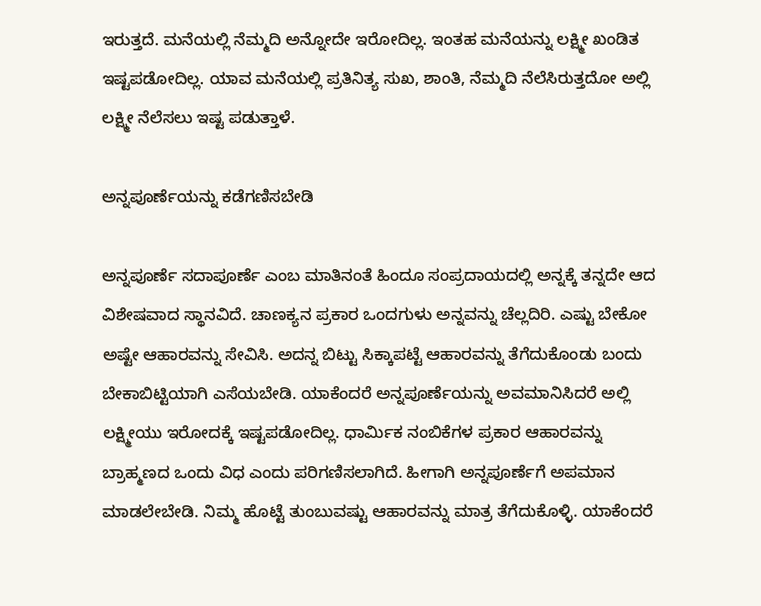ಇರುತ್ತದೆ. ಮನೆಯಲ್ಲಿ ನೆಮ್ಮದಿ ಅನ್ನೋದೇ ಇರೋದಿಲ್ಲ. ಇಂತಹ ಮನೆಯನ್ನು ಲಕ್ಷ್ಮೀ ಖಂಡಿತ ಇಷ್ಟಪಡೋದಿಲ್ಲ. ಯಾವ ಮನೆಯಲ್ಲಿ ಪ್ರತಿನಿತ್ಯ ಸುಖ, ಶಾಂತಿ, ನೆಮ್ಮದಿ ನೆಲೆಸಿರುತ್ತದೋ ಅಲ್ಲಿ ಲಕ್ಷ್ಮೀ ನೆಲೆಸಲು ಇಷ್ಟ ಪಡುತ್ತಾಳೆ.

ಅನ್ನಪೂರ್ಣೆಯನ್ನು ಕಡೆಗಣಿಸಬೇಡಿ

ಅನ್ನಪೂರ್ಣೆ ಸದಾಪೂರ್ಣೆ ಎಂಬ ಮಾತಿನಂತೆ ಹಿಂದೂ ಸಂಪ್ರದಾಯದಲ್ಲಿ ಅನ್ನಕ್ಕೆ ತನ್ನದೇ ಆದ ವಿಶೇಷವಾದ ಸ್ಥಾನವಿದೆ. ಚಾಣಕ್ಯನ ಪ್ರಕಾರ ಒಂದಗುಳು ಅನ್ನವನ್ನು ಚೆಲ್ಲದಿರಿ. ಎಷ್ಟು ಬೇಕೋ ಅಷ್ಟೇ ಆಹಾರವನ್ನು ಸೇವಿಸಿ. ಅದನ್ನ ಬಿಟ್ಟು ಸಿಕ್ಕಾಪಟ್ಟೆ ಆಹಾರವನ್ನು ತೆಗೆದುಕೊಂಡು ಬಂದು ಬೇಕಾಬಿಟ್ಟಿಯಾಗಿ ಎಸೆಯಬೇಡಿ. ಯಾಕೆಂದರೆ ಅನ್ನಪೂರ್ಣೆಯನ್ನು ಅವಮಾನಿಸಿದರೆ ಅಲ್ಲಿ ಲಕ್ಷ್ಮೀಯು ಇರೋದಕ್ಕೆ ಇಷ್ಟಪಡೋದಿಲ್ಲ. ಧಾರ್ಮಿಕ ನಂಬಿಕೆಗಳ ಪ್ರಕಾರ ಆಹಾರವನ್ನು ಬ್ರಾಹ್ಮಣದ ಒಂದು ವಿಧ ಎಂದು ಪರಿಗಣಿಸಲಾಗಿದೆ. ಹೀಗಾಗಿ ಅನ್ನಪೂರ್ಣೆಗೆ ಅಪಮಾನ ಮಾಡಲೇಬೇಡಿ. ನಿಮ್ಮ ಹೊಟ್ಟೆ ತುಂಬುವಷ್ಟು ಆಹಾರವನ್ನು ಮಾತ್ರ ತೆಗೆದುಕೊಳ್ಳಿ. ಯಾಕೆಂದರೆ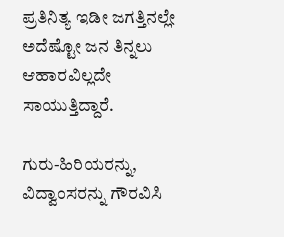ಪ್ರತಿನಿತ್ಯ ಇಡೀ ಜಗತ್ತಿನಲ್ಲೇ ಅದೆಷ್ಟೋ ಜನ ತಿನ್ನಲು ಆಹಾರವಿಲ್ಲದೇ ಸಾಯುತ್ತಿದ್ದಾರೆ.

ಗುರು-ಹಿರಿಯರನ್ನು, ವಿದ್ವಾಂಸರನ್ನು ಗೌರವಿಸಿ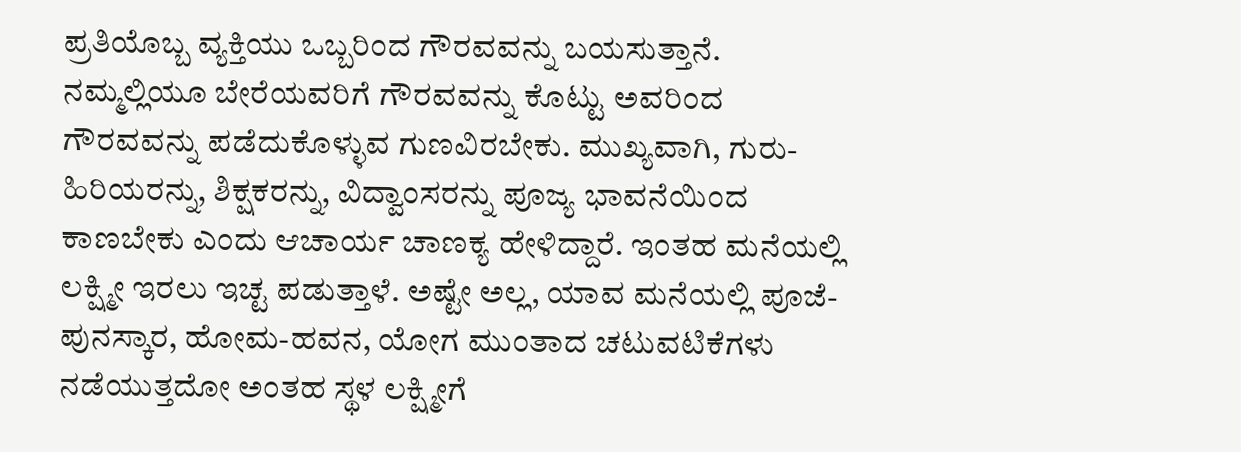ಪ್ರತಿಯೊಬ್ಬ ವ್ಯಕ್ತಿಯು ಒಬ್ಬರಿಂದ ಗೌರವವನ್ನು ಬಯಸುತ್ತಾನೆ. ನಮ್ಮಲ್ಲಿಯೂ ಬೇರೆಯವರಿಗೆ ಗೌರವವನ್ನು ಕೊಟ್ಟು ಅವರಿಂದ ಗೌರವವನ್ನು ಪಡೆದುಕೊಳ್ಳುವ ಗುಣವಿರಬೇಕು. ಮುಖ್ಯವಾಗಿ, ಗುರು-ಹಿರಿಯರನ್ನು, ಶಿಕ್ಷಕರನ್ನು, ವಿದ್ವಾಂಸರನ್ನು ಪೂಜ್ಯ ಭಾವನೆಯಿಂದ ಕಾಣಬೇಕು ಎಂದು ಆಚಾರ್ಯ ಚಾಣಕ್ಯ ಹೇಳಿದ್ದಾರೆ. ಇಂತಹ ಮನೆಯಲ್ಲಿ ಲಕ್ಷ್ಮೀ ಇರಲು ಇಚ್ಟ ಪಡುತ್ತಾಳೆ. ಅಷ್ಟೇ ಅಲ್ಲ, ಯಾವ ಮನೆಯಲ್ಲಿ ಪೂಜೆ-ಪುನಸ್ಕಾರ, ಹೋಮ-ಹವನ, ಯೋಗ ಮುಂತಾದ ಚಟುವಟಿಕೆಗಳು ನಡೆಯುತ್ತದೋ ಅಂತಹ ಸ್ಥಳ ಲಕ್ಷ್ಮೀಗೆ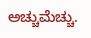ಅಚ್ಚುಮೆಚ್ಚು.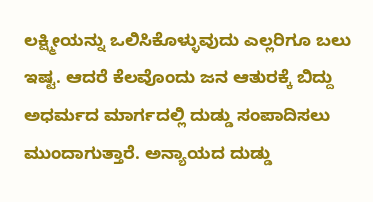ಲಕ್ಷ್ಮೀಯನ್ನು ಒಲಿಸಿಕೊಳ್ಳುವುದು ಎಲ್ಲರಿಗೂ ಬಲು ಇಷ್ಟ. ಆದರೆ ಕೆಲವೊಂದು ಜನ ಆತುರಕ್ಕೆ ಬಿದ್ದು ಅಧರ್ಮದ ಮಾರ್ಗದಲ್ಲಿ ದುಡ್ಡು ಸಂಪಾದಿಸಲು ಮುಂದಾಗುತ್ತಾರೆ. ಅನ್ಯಾಯದ ದುಡ್ಡು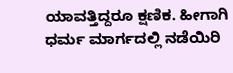ಯಾವತ್ತಿದ್ದರೂ ಕ್ಷಣಿಕ. ಹೀಗಾಗಿ ಧರ್ಮ ಮಾರ್ಗದಲ್ಲಿ ನಡೆಯಿರಿ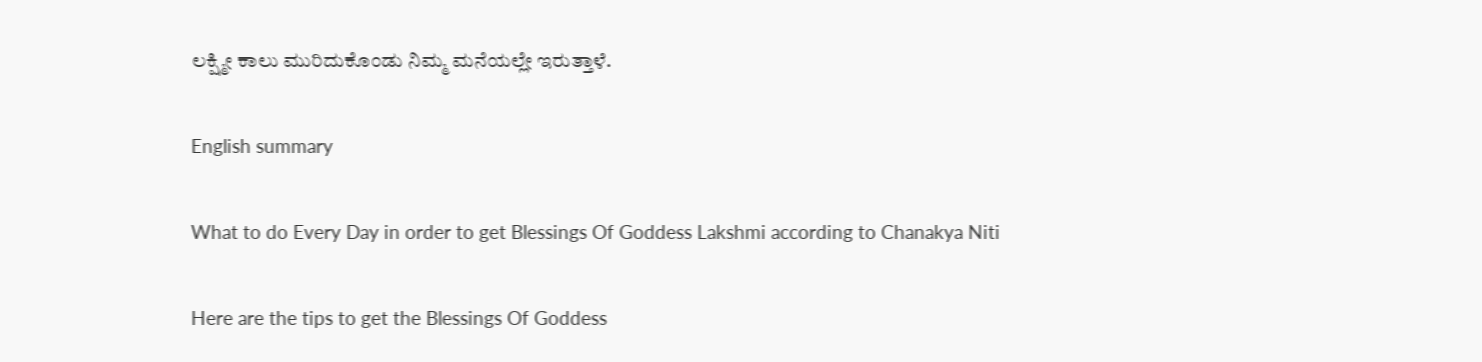ಲಕ್ಷ್ಮೀ ಕಾಲು ಮುರಿದುಕೊಂಡು ನಿಮ್ಮ ಮನೆಯಲ್ಲೇ ಇರುತ್ತಾಳೆ.

English summary

What to do Every Day in order to get Blessings Of Goddess Lakshmi according to Chanakya Niti

Here are the tips to get the Blessings Of Goddess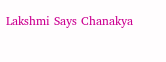Lakshmi Says Chanakya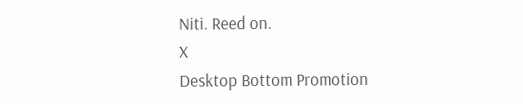Niti. Reed on.
X
Desktop Bottom Promotion